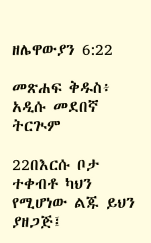ዘሌዋውያን 6:22

መጽሐፍ ቅዱስ፥ አዲሱ መደበኛ ትርጒም

22በእርሱ ቦታ ተቀብቶ ካህን የሚሆነው ልጁ ይህን ያዘጋጅ፤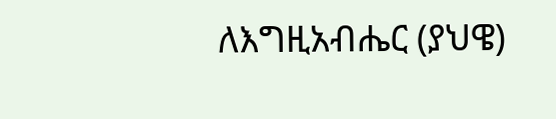ለእግዚአብሔር (ያህዌ)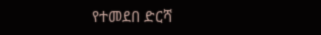የተመደበ ድርሻ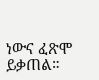ነውና ፈጽሞ ይቃጠል።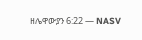ዘሌዋውያን 6:22 — NASV